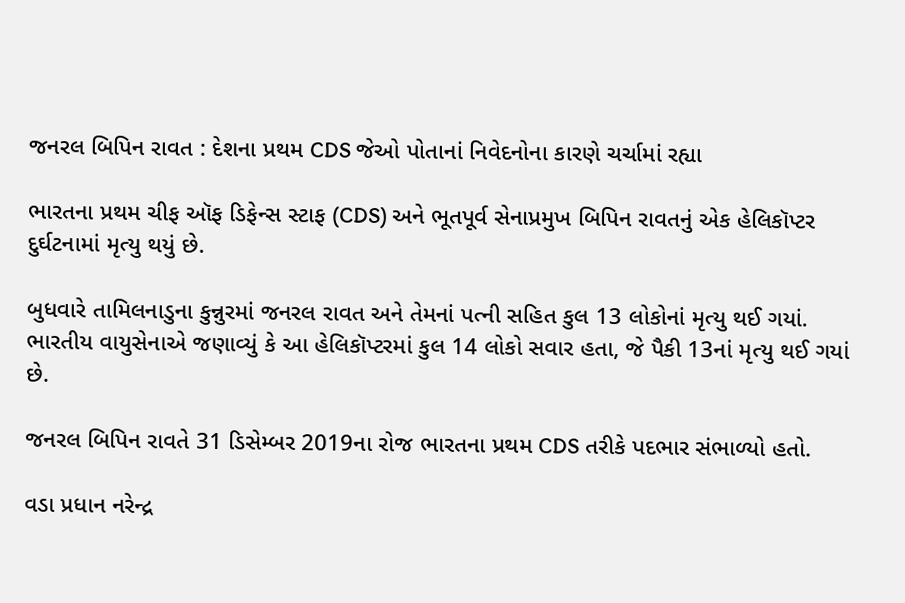જનરલ બિપિન રાવત : દેશના પ્રથમ CDS જેઓ પોતાનાં નિવેદનોના કારણે ચર્ચામાં રહ્યા

ભારતના પ્રથમ ચીફ ઑફ ડિફેન્સ સ્ટાફ (CDS) અને ભૂતપૂર્વ સેનાપ્રમુખ બિપિન રાવતનું એક હેલિકૉપ્ટર દુર્ઘટનામાં મૃત્યુ થયું છે.

બુધવારે તામિલનાડુના કુન્નુરમાં જનરલ રાવત અને તેમનાં પત્ની સહિત કુલ 13 લોકોનાં મૃત્યુ થઈ ગયાં. ભારતીય વાયુસેનાએ જણાવ્યું કે આ હેલિકૉપ્ટરમાં કુલ 14 લોકો સવાર હતા, જે પૈકી 13નાં મૃત્યુ થઈ ગયાં છે.

જનરલ બિપિન રાવતે 31 ડિસેમ્બર 2019ના રોજ ભારતના પ્રથમ CDS તરીકે પદભાર સંભાળ્યો હતો.

વડા પ્રધાન નરેન્દ્ર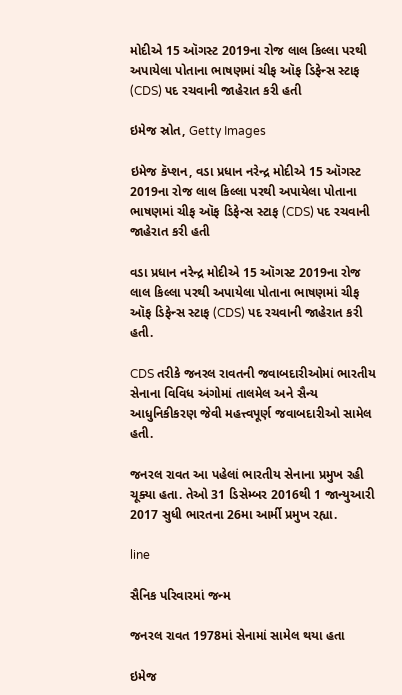મોદીએ 15 ઑગસ્ટ 2019ના રોજ લાલ કિલ્લા પરથી અપાયેલા પોતાના ભાષણમાં ચીફ ઑફ ડિફેન્સ સ્ટાફ (CDS) પદ રચવાની જાહેરાત કરી હતી

ઇમેજ સ્રોત, Getty Images

ઇમેજ કૅપ્શન, વડા પ્રધાન નરેન્દ્ર મોદીએ 15 ઑગસ્ટ 2019ના રોજ લાલ કિલ્લા પરથી અપાયેલા પોતાના ભાષણમાં ચીફ ઑફ ડિફેન્સ સ્ટાફ (CDS) પદ રચવાની જાહેરાત કરી હતી

વડા પ્રધાન નરેન્દ્ર મોદીએ 15 ઑગસ્ટ 2019ના રોજ લાલ કિલ્લા પરથી અપાયેલા પોતાના ભાષણમાં ચીફ ઑફ ડિફેન્સ સ્ટાફ (CDS) પદ રચવાની જાહેરાત કરી હતી.

CDS તરીકે જનરલ રાવતની જવાબદારીઓમાં ભારતીય સેનાના વિવિધ અંગોમાં તાલમેલ અને સૈન્ય આધુનિકીકરણ જેવી મહત્ત્વપૂર્ણ જવાબદારીઓ સામેલ હતી.

જનરલ રાવત આ પહેલાં ભારતીય સેનાના પ્રમુખ રહી ચૂક્યા હતા. તેઓ 31 ડિસેમ્બર 2016થી 1 જાન્યુઆરી 2017 સુધી ભારતના 26મા આર્મી પ્રમુખ રહ્યા.

line

સૈનિક પરિવારમાં જન્મ

જનરલ રાવત 1978માં સેનામાં સામેલ થયા હતા

ઇમેજ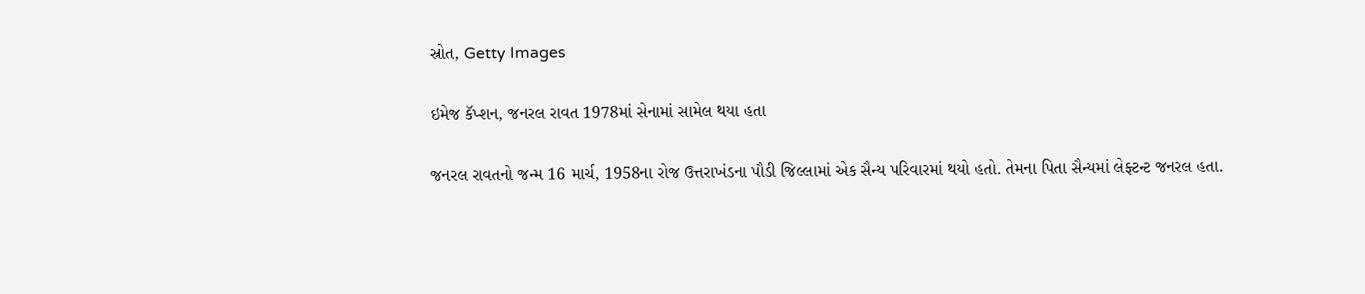સ્રોત, Getty Images

ઇમેજ કૅપ્શન, જનરલ રાવત 1978માં સેનામાં સામેલ થયા હતા

જનરલ રાવતનો જન્મ 16 માર્ચ, 1958ના રોજ ઉત્તરાખંડના પૌડી જિલ્લામાં એક સૈન્ય પરિવારમાં થયો હતો. તેમના પિતા સૈન્યમાં લેફ્ટન્ટ જનરલ હતા.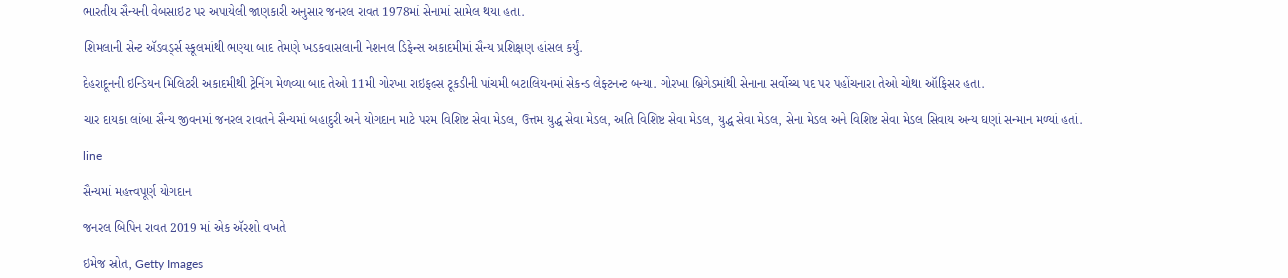ભારતીય સૈન્યની વેબસાઇટ પર અપાયેલી જાણકારી અનુસાર જનરલ રાવત 1978માં સેનામાં સામેલ થયા હતા.

શિમલાની સેન્ટ ઍડવર્ડ્સ સ્કૂલમાંથી ભણ્યા બાદ તેમણે ખડકવાસલાની નેશનલ ડિફેન્સ અકાદમીમાં સૈન્ય પ્રશિક્ષણ હાંસલ કર્યું.

દેહરાદૂનની ઇન્ડિયન મિલિટરી અકાદમીથી ટ્રેનિંગ મેળવ્યા બાદ તેઓ 11મી ગોરખા રાઇફલ્સ ટૂકડીની પાંચમી બટાલિયનમાં સેકન્ડ લેફ્ટનન્ટ બન્યા. ગોરખા બ્રિગેડમાંથી સેનાના સર્વોચ્ચ પદ પર પહોંચનારા તેઓ ચોથા ઑફિસર હતા.

ચાર દાયકા લાંબા સૈન્ય જીવનમાં જનરલ રાવતને સૈન્યમાં બહાદુરી અને યોગદાન માટે પરમ વિશિષ્ટ સેવા મેડલ, ઉત્તમ યુદ્ધ સેવા મેડલ, અતિ વિશિષ્ટ સેવા મેડલ, યુદ્ધ સેવા મેડલ, સેના મેડલ અને વિશિષ્ટ સેવા મેડલ સિવાય અન્ય ઘણાં સન્માન મળ્યાં હતાં.

line

સૈન્યમાં મહત્ત્વપૂર્ણ યોગદાન

જનરલ બિપિન રાવત 2019 માં એક ઍરશો વખતે

ઇમેજ સ્રોત, Getty Images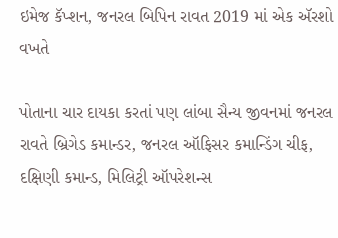ઇમેજ કૅપ્શન, જનરલ બિપિન રાવત 2019 માં એક ઍરશો વખતે

પોતાના ચાર દાયકા કરતાં પણ લાંબા સૈન્ય જીવનમાં જનરલ રાવતે બ્રિગેડ કમાન્ડર, જનરલ ઑફિસર કમાન્ડિંગ ચીફ, દક્ષિણી કમાન્ડ, મિલિટ્રી ઑપરેશન્સ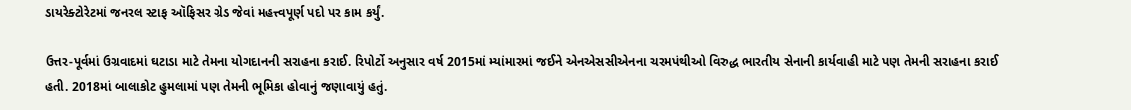ડાયરેક્ટોરેટમાં જનરલ સ્ટાફ ઑફિસર ગ્રેડ જેવાં મહત્ત્વપૂર્ણ પદો પર કામ કર્યું.

ઉત્તર-પૂર્વમાં ઉગ્રવાદમાં ઘટાડા માટે તેમના યોગદાનની સરાહના કરાઈ. રિપોર્ટો અનુસાર વર્ષ 2015માં મ્યાંમારમાં જઈને એનએસસીએનના ચરમપંથીઓ વિરુદ્ધ ભારતીય સેનાની કાર્યવાહી માટે પણ તેમની સરાહના કરાઈ હતી. 2018માં બાલાકોટ હુમલામાં પણ તેમની ભૂમિકા હોવાનું જણાવાયું હતું.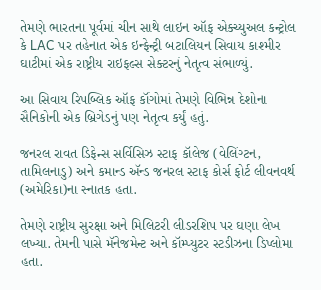તેમણે ભારતના પૂર્વમાં ચીન સાથે લાઇન ઑફ એક્ચ્યુઅલ કન્ટ્રોલ કે LAC પર તહેનાત એક ઇન્ફેન્ટ્રી બટાલિયન સિવાય કાશ્મીર ઘાટીમાં એક રાષ્ટ્રીય રાઇફલ્સ સેક્ટરનું નેતૃત્વ સંભાળ્યું.

આ સિવાય રિપબ્લિક ઑફ કૉંગોમાં તેમણે વિભિન્ન દેશોના સૈનિકોની એક બ્રિગેડનું પણ નેતૃત્વ કર્યું હતું.

જનરલ રાવત ડિફેન્સ સર્વિસિઝ સ્ટાફ કૉલેજ (વેલિંગ્ટન, તામિલનાડુ) અને કમાન્ડ ઍન્ડ જનરલ સ્ટાફ કોર્સ ફોર્ટ લીવનવર્થ (અમેરિકા)ના સ્નાતક હતા.

તેમણે રાષ્ટ્રીય સુરક્ષા અને મિલિટરી લીડરશિપ પર ઘણા લેખ લખ્યા. તેમની પાસે મૅનેજમેન્ટ અને કૉમ્પ્યુટર સ્ટડીઝના ડિપ્લોમા હતા.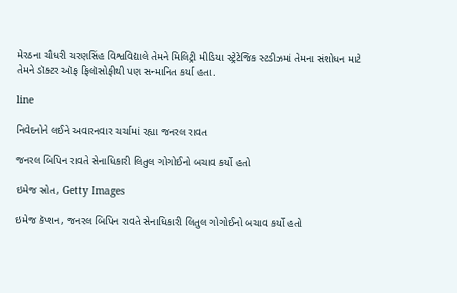મેરઠના ચૌધરી ચરણસિંહ વિશ્વવિદ્યાલે તેમને મિલિટ્રી મીડિયા સ્ટ્રેટેજિક સ્ટડીઝમાં તેમના સંશોધન માટે તેમને ડૉક્ટર ઑફ ફિલૉસોફીથી પણ સન્માનિત કર્યા હતા.

line

નિવેદનોને લઈને અવારનવાર ચર્ચામાં રહ્યા જનરલ રાવત

જનરલ બિપિન રાવતે સેનાધિકારી લિતુલ ગોગોઈનો બચાવ કર્યો હતો

ઇમેજ સ્રોત, Getty Images

ઇમેજ કૅપ્શન, જનરલ બિપિન રાવતે સેનાધિકારી લિતુલ ગોગોઈનો બચાવ કર્યો હતો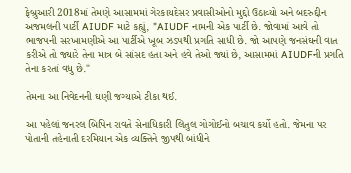ફેબ્રુઆરી 2018માં તેમણે આસામમાં ગેરકાયદેસર પ્રવાસીઓનો મુદ્દો ઉઠાવ્યો અને બદરુદ્દીન અજમલની પાર્ટી AIUDF માટે કહ્યું, "AIUDF નામની એક પાર્ટી છે. જોવામાં આવે તો ભાજપની સરખામણીએ આ પાર્ટીએ ખૂબ ઝડપથી પ્રગતિ સાધી છે. જો આપણે જનસંઘની વાત કરીએ તો જ્યારે તેના માત્ર બે સાંસદ હતા અને હવે તેઓ જ્યાં છે, આસામમાં AIUDFની પ્રગતિ તેના કરતાં વધુ છે."

તેમના આ નિવેદનની ઘણી જગ્યાએ ટીકા થઈ.

આ પહેલાં જનરલ બિપિન રાવતે સેનાધિકારી લિતુલ ગોગોઈનો બચાવ કર્યો હતો. જેમના પર પોતાની તહેનાતી દરમિયાન એક વ્યક્તિને જીપથી બાંધીને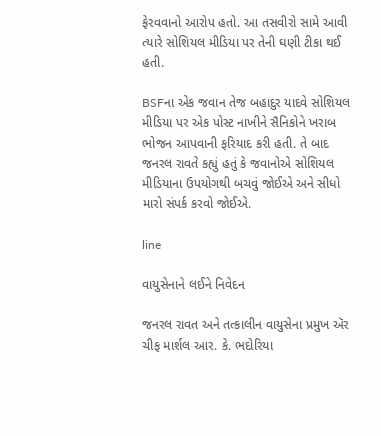ફેરવવાનો આરોપ હતો. આ તસવીરો સામે આવી ત્યારે સોશિયલ મીડિયા પર તેની ઘણી ટીકા થઈ હતી.

BSFના એક જવાન તેજ બહાદુર યાદવે સોશિયલ મીડિયા પર એક પોસ્ટ નાખીને સૈનિકોને ખરાબ ભોજન આપવાની ફરિયાદ કરી હતી. તે બાદ જનરલ રાવતે કહ્યું હતું કે જવાનોએ સોશિયલ મીડિયાના ઉપયોગથી બચવું જોઈએ અને સીધો મારો સંપર્ક કરવો જોઈએ.

line

વાયુસેનાને લઈને નિવેદન

જનરલ રાવત અને તત્કાલીન વાયુસેના પ્રમુખ ઍર ચીફ માર્શલ આર. કે. ભદોરિયા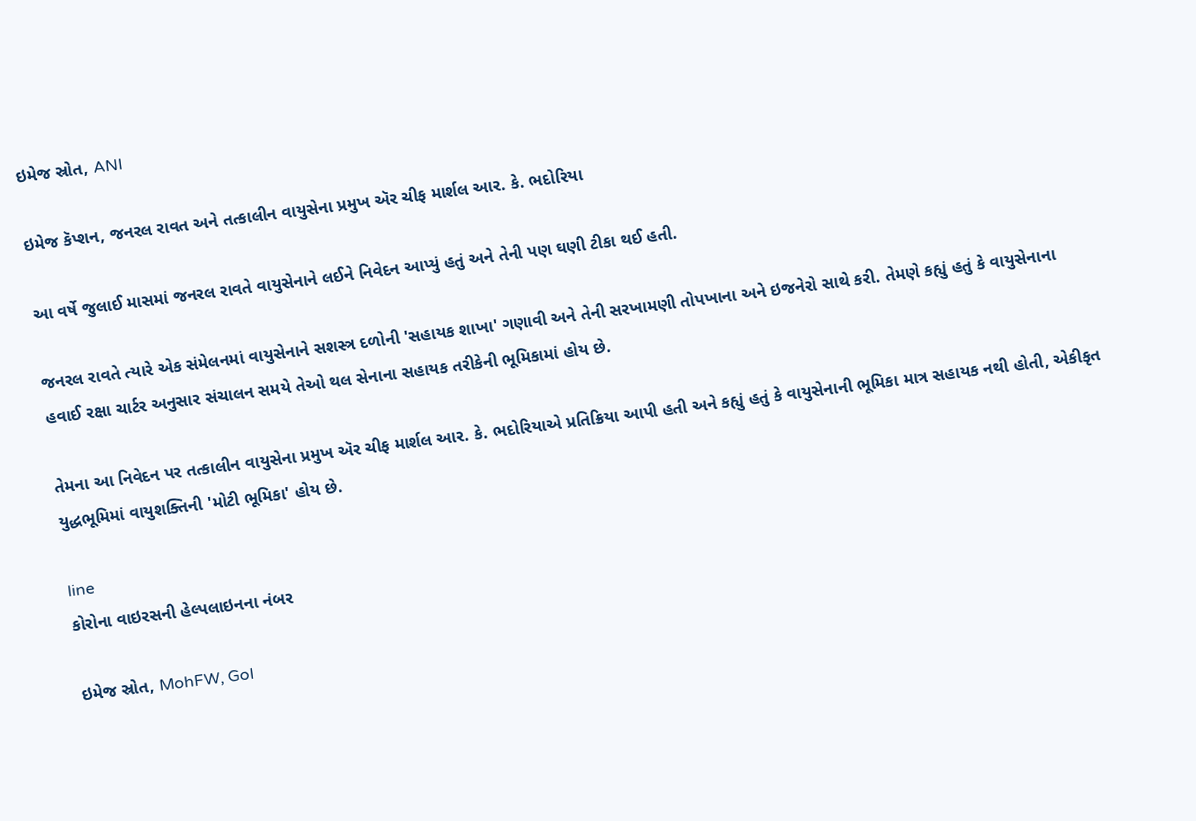ઇમેજ સ્રોત, ANI

ઇમેજ કૅપ્શન, જનરલ રાવત અને તત્કાલીન વાયુસેના પ્રમુખ ઍર ચીફ માર્શલ આર. કે. ભદોરિયા

આ વર્ષે જુલાઈ માસમાં જનરલ રાવતે વાયુસેનાને લઈને નિવેદન આપ્યું હતું અને તેની પણ ઘણી ટીકા થઈ હતી.

જનરલ રાવતે ત્યારે એક સંમેલનમાં વાયુસેનાને સશસ્ત્ર દળોની 'સહાયક શાખા' ગણાવી અને તેની સરખામણી તોપખાના અને ઇજનેરો સાથે કરી. તેમણે કહ્યું હતું કે વાયુસેનાના હવાઈ રક્ષા ચાર્ટર અનુસાર સંચાલન સમયે તેઓ થલ સેનાના સહાયક તરીકેની ભૂમિકામાં હોય છે.

તેમના આ નિવેદન પર તત્કાલીન વાયુસેના પ્રમુખ ઍર ચીફ માર્શલ આર. કે. ભદોરિયાએ પ્રતિક્રિયા આપી હતી અને કહ્યું હતું કે વાયુસેનાની ભૂમિકા માત્ર સહાયક નથી હોતી, એકીકૃત યુદ્ધભૂમિમાં વાયુશક્તિની 'મોટી ભૂમિકા' હોય છે.

line
કોરોના વાઇરસની હેલ્પલાઇનના નંબર

ઇમેજ સ્રોત, MohFW, GoI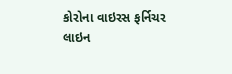કોરોના વાઇરસ ફર્નિચર
લાઇન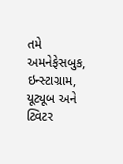તમે અમનેફેસબુક, ઇન્સ્ટાગ્રામ, યૂટ્યૂબ અને ટ્વિટર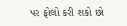પર ફોલો કરી શકો છો